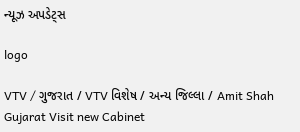ન્યૂઝ અપડેટ્સ

logo

VTV / ગુજરાત / VTV વિશેષ / અન્ય જિલ્લા / Amit Shah Gujarat Visit new Cabinet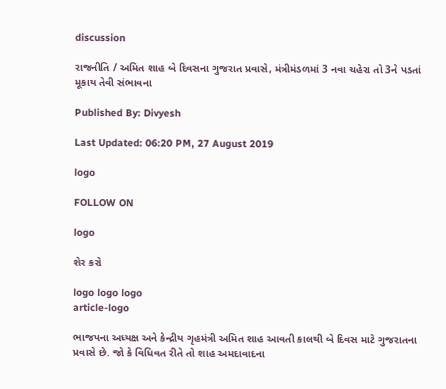discussion

રાજનીતિ / અમિત શાહ બે દિવસના ગુજરાત પ્રવાસે, મંત્રીમંડળમાં 3 નવા ચહેરા તો 3ને પડતાં મૂકાય તેવી સંભાવના

Published By: Divyesh

Last Updated: 06:20 PM, 27 August 2019

logo

FOLLOW ON

logo

શેર કરો

logo logo logo
article-logo

ભાજપના અધ્યક્ષ અને કેન્દ્રીય ગૃહમંત્રી અમિત શાહ આવતી કાલથી બે દિવસ માટે ગુજરાતના પ્રવાસે છે. જો કે વિધિવત રીતે તો શાહ અમદાવાદના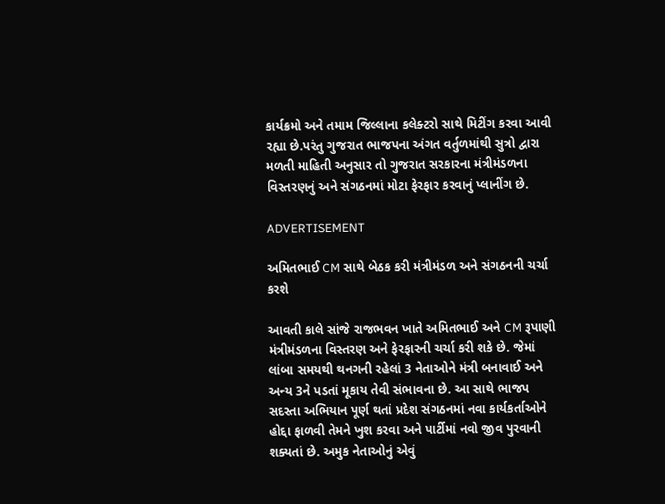કાર્યક્રમો અને તમામ જિલ્લાના કલેક્ટરો સાથે મિટીંગ કરવા આવી રહ્યા છે.પરંતુ ગુજરાત ભાજપના અંગત વર્તુળમાંથી સુત્રો દ્વારા મળતી માહિતી અનુસાર તો ગુજરાત સરકારના મંત્રીમંડળના વિસ્તરણનું અને સંગઠનમાં મોટા ફેરફાર કરવાનું પ્લાનીંગ છે.

ADVERTISEMENT

અમિતભાઈ CM સાથે બેઠક કરી મંત્રીમંડળ અને સંગઠનની ચર્ચા કરશે

આવતી કાલે સાંજે રાજભવન ખાતે અમિતભાઈ અને CM રૂપાણી મંત્રીમંડળના વિસ્તરણ અને ફેરફારની ચર્ચા કરી શકે છે. જેમાં લાંબા સમયથી થનગની રહેલાં 3 નેતાઓને મંત્રી બનાવાઈ અને અન્ય 3ને પડતાં મૂકાય તેવી સંભાવના છે. આ સાથે ભાજપ સદસ્તા અભિયાન પૂર્ણ થતાં પ્રદેશ સંગઠનમાં નવા કાર્યકર્તાઓને હોદ્દા ફાળવી તેમને ખુશ કરવા અને પાર્ટીમાં નવો જીવ પુરવાની શક્યતાં છે. અમુક નેતાઓનું એવું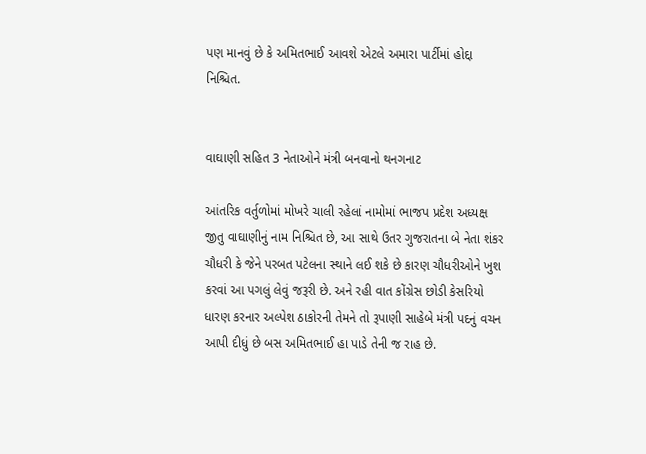પણ માનવું છે કે અમિતભાઈ આવશે એટલે અમારા પાર્ટીમાં હોદ્દા નિશ્ચિત.


વાઘાણી સહિત 3 નેતાઓને મંત્રી બનવાનો થનગનાટ

આંતરિક વર્તુળોમાં મોખરે ચાલી રહેલાં નામોમાં ભાજપ પ્રદેશ અધ્યક્ષ જીતુ વાઘાણીનું નામ નિશ્ચિત છે, આ સાથે ઉતર ગુજરાતના બે નેતા શંકર ચૌધરી કે જેને પરબત પટેલના સ્થાને લઈ શકે છે કારણ ચૌધરીઓને ખુશ કરવાં આ પગલું લેવું જરૂરી છે. અને રહી વાત કોંગ્રેસ છોડી કેસરિયો ધારણ કરનાર અલ્પેશ ઠાકોરની તેમને તો રૂપાણી સાહેબે મંત્રી પદનું વચન આપી દીધું છે બસ અમિતભાઈ હા પાડે તેની જ રાહ છે.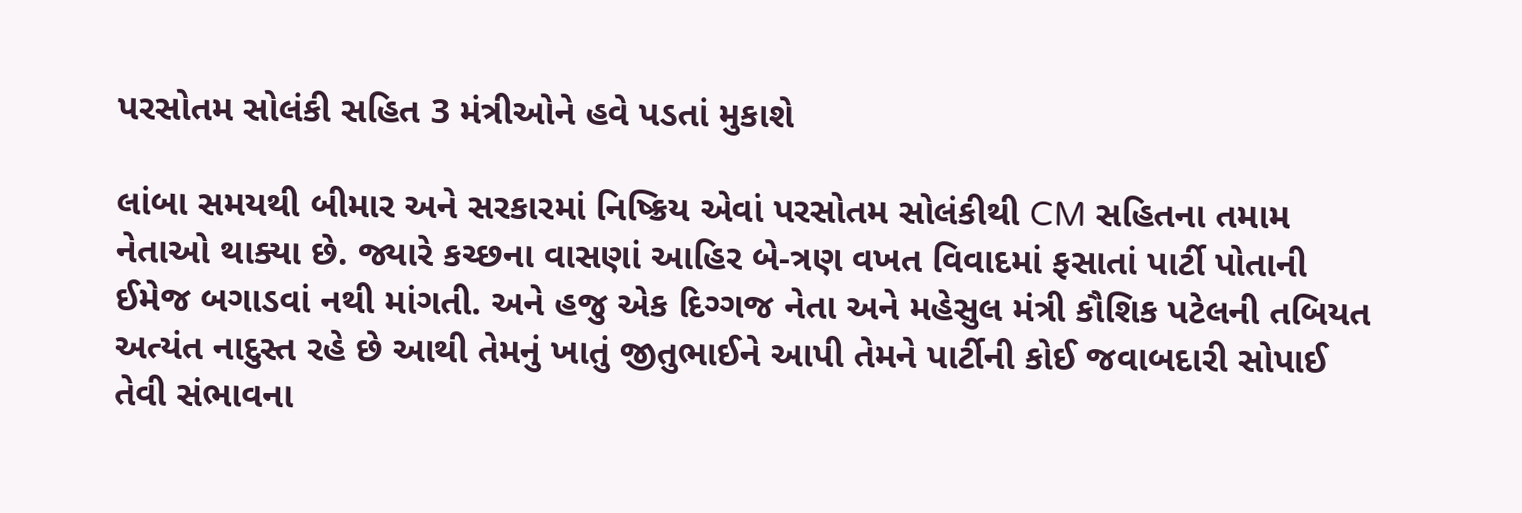પરસોતમ સોલંકી સહિત 3 મંત્રીઓને હવે પડતાં મુકાશે

લાંબા સમયથી બીમાર અને સરકારમાં નિષ્ક્રિય એવાં પરસોતમ સોલંકીથી CM સહિતના તમામ નેતાઓ થાક્યા છે. જ્યારે કચ્છના વાસણાં આહિર બે-ત્રણ વખત વિવાદમાં ફસાતાં પાર્ટી પોતાની ઈમેજ બગાડવાં નથી માંગતી. અને હજુ એક દિગ્ગજ નેતા અને મહેસુલ મંત્રી કૌશિક પટેલની તબિયત અત્યંત નાદુસ્ત રહે છે આથી તેમનું ખાતું જીતુભાઈને આપી તેમને પાર્ટીની કોઈ જવાબદારી સોપાઈ તેવી સંભાવના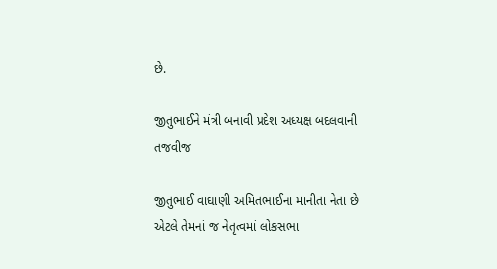છે.

જીતુભાઈને મંત્રી બનાવી પ્રદેશ અધ્યક્ષ બદલવાની તજવીજ

જીતુભાઈ વાઘાણી અમિતભાઈના માનીતા નેતા છે એટલે તેમનાં જ નેતૃત્વમાં લોકસભા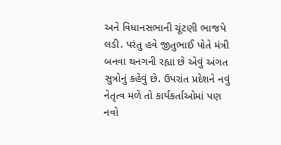અને વિધાનસભાની ચૂંટણી ભાજપે લડી. પરંતુ હવે જીતુભાઈ પોતે મંત્રી બનવા થનગની રહ્યા છે એવું અંગત સુત્રોનું કહેવું છે. ઉપરાંત પ્રદેશને નવું નેતૃત્વ મળે તો કાર્યકર્તાઓમાં પણ નવો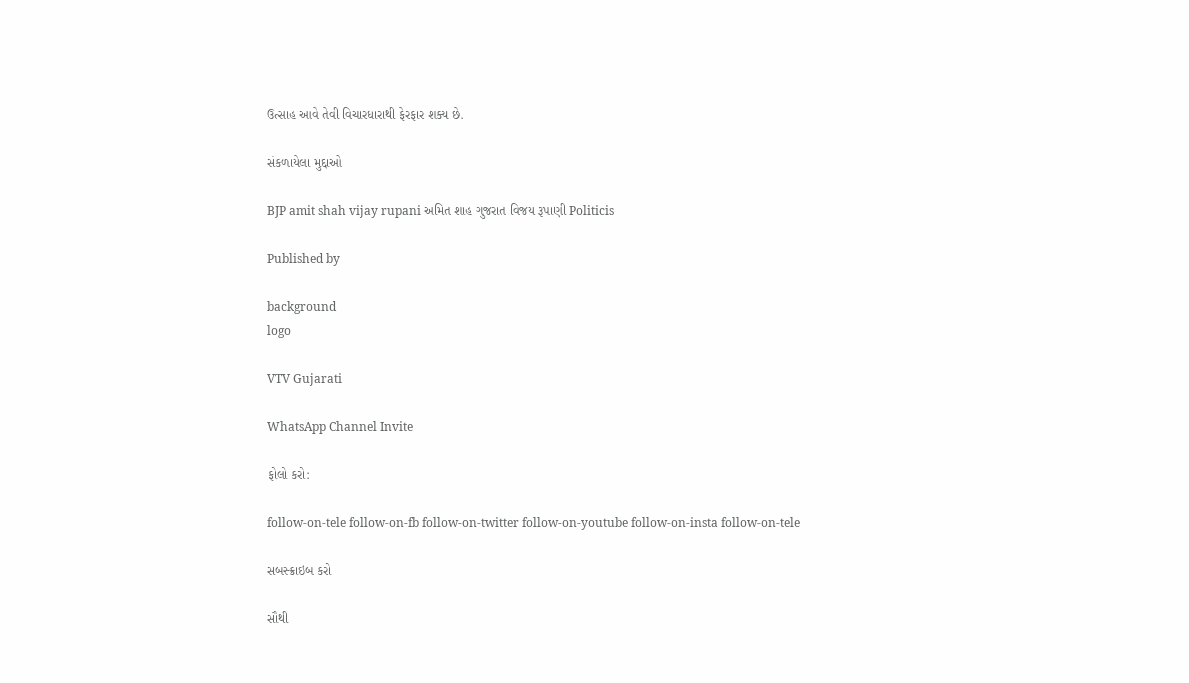ઉત્સાહ આવે તેવી વિચારધારાથી ફેરફાર શક્ય છે.

સંકળાયેલા મુદ્દાઓ

BJP amit shah vijay rupani અમિત શાહ ગુજરાત વિજય રૂપાણી Politicis

Published by

background
logo

VTV Gujarati

WhatsApp Channel Invite

ફોલો કરો:

follow-on-tele follow-on-fb follow-on-twitter follow-on-youtube follow-on-insta follow-on-tele

સબસ્ક્રાઇબ કરો

સૌથી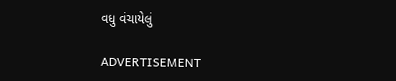વધુ વંચાયેલું

ADVERTISEMENT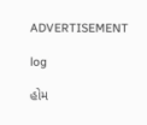ADVERTISEMENT

log

હોમ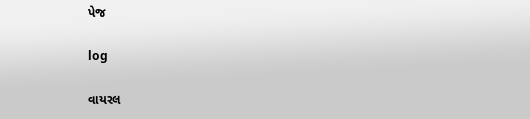પેજ

log

વાયરલ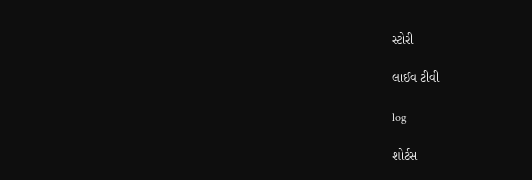સ્ટોરી

લાઈવ ટીવી

log

શોર્ટસ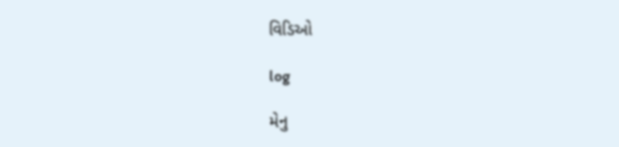વિડિઓ

log

મેનુ